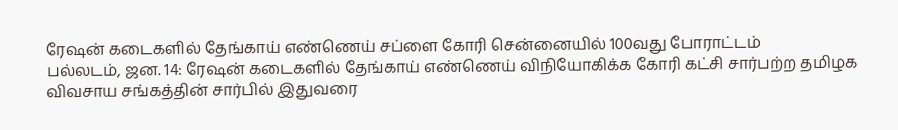ரேஷன் கடைகளில் தேங்காய் எண்ணெய் சப்ளை கோரி சென்னையில் 100வது போராட்டம்
பல்லடம், ஜன. 14: ரேஷன் கடைகளில் தேங்காய் எண்ணெய் விநியோகிக்க கோரி கட்சி சார்பற்ற தமிழக விவசாய சங்கத்தின் சார்பில் இதுவரை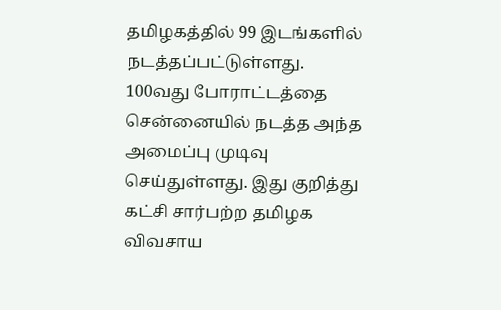தமிழகத்தில் 99 இடங்களில் நடத்தப்பட்டுள்ளது. 100வது போராட்டத்தை சென்னையில் நடத்த அந்த அமைப்பு முடிவு செய்துள்ளது. இது குறித்து கட்சி சார்பற்ற தமிழக விவசாய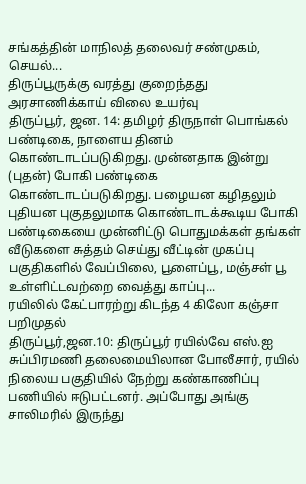சங்கத்தின் மாநிலத் தலைவர் சண்முகம், செயல்...
திருப்பூருக்கு வரத்து குறைந்தது அரசாணிக்காய் விலை உயர்வு
திருப்பூர், ஜன. 14: தமிழர் திருநாள் பொங்கல் பண்டிகை, நாளைய தினம் கொண்டாடப்படுகிறது. முன்னதாக இன்று (புதன்) போகி பண்டிகை கொண்டாடப்படுகிறது. பழையன கழிதலும் புதியன புகுதலுமாக கொண்டாடக்கூடிய போகி பண்டிகையை முன்னிட்டு பொதுமக்கள் தங்கள் வீடுகளை சுத்தம் செய்து வீட்டின் முகப்பு பகுதிகளில் வேப்பிலை, பூளைப்பூ, மஞ்சள் பூ உள்ளிட்டவற்றை வைத்து காப்பு...
ரயிலில் கேட்பாரற்று கிடந்த 4 கிலோ கஞ்சா பறிமுதல்
திருப்பூர்,ஜன.10: திருப்பூர் ரயில்வே எஸ்.ஐ சுப்பிரமணி தலைமையிலான போலீசார், ரயில் நிலைய பகுதியில் நேற்று கண்காணிப்பு பணியில் ஈடுபட்டனர். அப்போது அங்கு சாலிமரில் இருந்து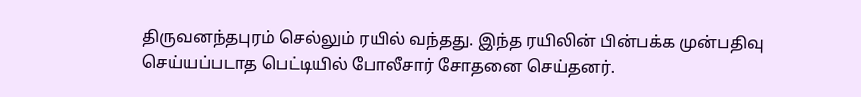திருவனந்தபுரம் செல்லும் ரயில் வந்தது. இந்த ரயிலின் பின்பக்க முன்பதிவு செய்யப்படாத பெட்டியில் போலீசார் சோதனை செய்தனர்.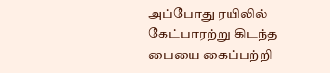அப்போது ரயிலில் கேட்பாரற்று கிடந்த பையை கைப்பற்றி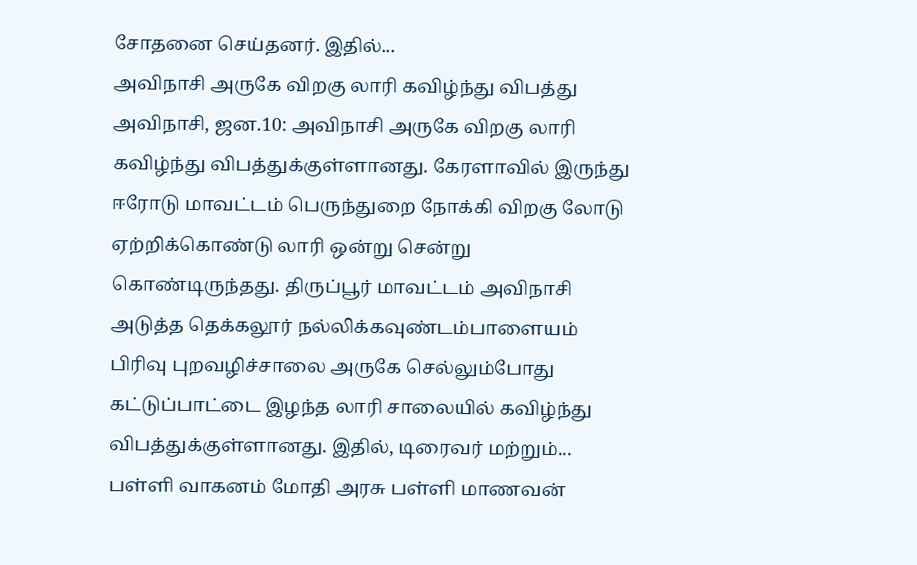சோதனை செய்தனர். இதில்...
அவிநாசி அருகே விறகு லாரி கவிழ்ந்து விபத்து
அவிநாசி, ஜன.10: அவிநாசி அருகே விறகு லாரி கவிழ்ந்து விபத்துக்குள்ளானது. கேரளாவில் இருந்து ஈரோடு மாவட்டம் பெருந்துறை நோக்கி விறகு லோடு ஏற்றிக்கொண்டு லாரி ஒன்று சென்று கொண்டிருந்தது. திருப்பூர் மாவட்டம் அவிநாசி அடுத்த தெக்கலூர் நல்லிக்கவுண்டம்பாளையம் பிரிவு புறவழிச்சாலை அருகே செல்லும்போது கட்டுப்பாட்டை இழந்த லாரி சாலையில் கவிழ்ந்து விபத்துக்குள்ளானது. இதில், டிரைவர் மற்றும்...
பள்ளி வாகனம் மோதி அரசு பள்ளி மாணவன்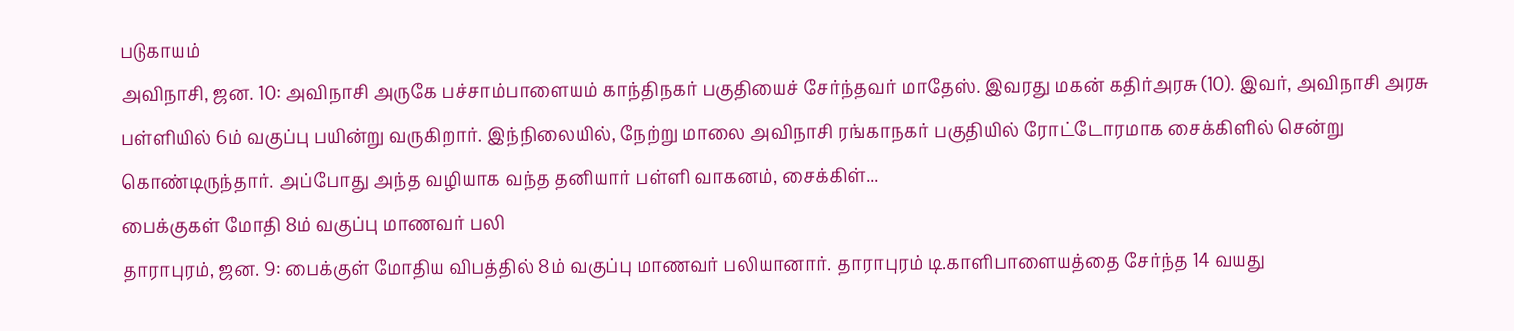படுகாயம்
அவிநாசி, ஜன. 10: அவிநாசி அருகே பச்சாம்பாளையம் காந்திநகர் பகுதியைச் சேர்ந்தவர் மாதேஸ். இவரது மகன் கதிர்அரசு (10). இவர், அவிநாசி அரசு பள்ளியில் 6ம் வகுப்பு பயின்று வருகிறார். இந்நிலையில், நேற்று மாலை அவிநாசி ரங்காநகர் பகுதியில் ரோட்டோரமாக சைக்கிளில் சென்று கொண்டிருந்தார். அப்போது அந்த வழியாக வந்த தனியார் பள்ளி வாகனம், சைக்கிள்...
பைக்குகள் மோதி 8ம் வகுப்பு மாணவர் பலி
தாராபுரம், ஜன. 9: பைக்குள் மோதிய விபத்தில் 8ம் வகுப்பு மாணவர் பலியானார். தாராபுரம் டி.காளிபாளையத்தை சேர்ந்த 14 வயது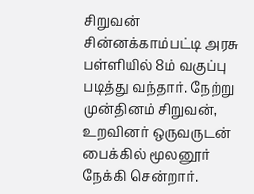சிறுவன் சின்னக்காம்பட்டி அரசு பள்ளியில் 8ம் வகுப்பு படித்து வந்தார். நேற்று முன்தினம் சிறுவன், உறவினர் ஒருவருடன் பைக்கில் மூலனூர் நேக்கி சென்றார்.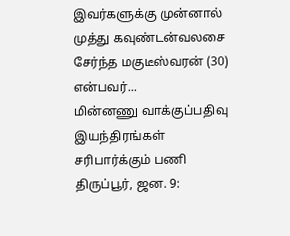இவர்களுக்கு முன்னால் முத்து கவுண்டன்வலசை சேர்ந்த மகுடீஸ்வரன் (30) என்பவர்...
மின்னணு வாக்குப்பதிவு இயந்திரங்கள் சரிபார்க்கும் பணி
திருப்பூர், ஜன. 9: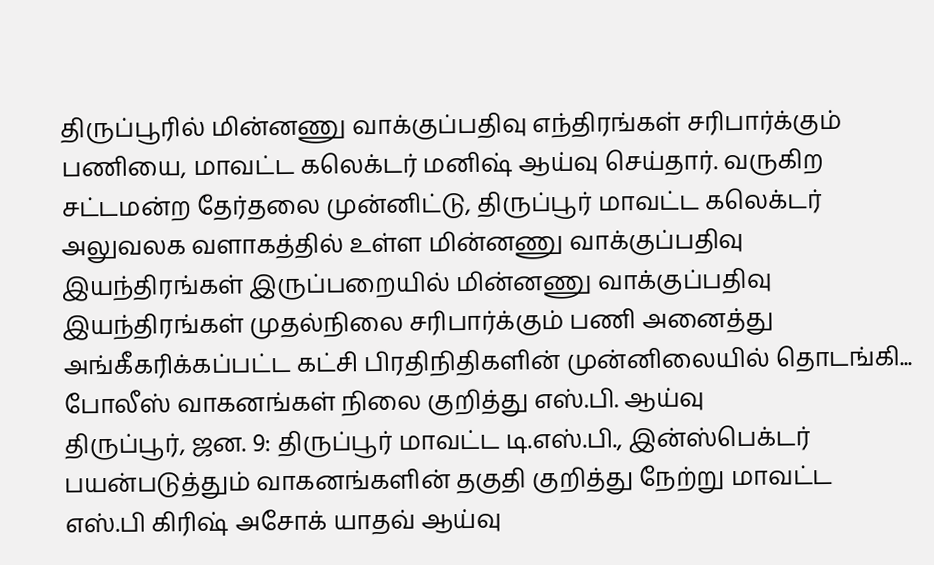திருப்பூரில் மின்னணு வாக்குப்பதிவு எந்திரங்கள் சரிபார்க்கும் பணியை, மாவட்ட கலெக்டர் மனிஷ் ஆய்வு செய்தார். வருகிற சட்டமன்ற தேர்தலை முன்னிட்டு, திருப்பூர் மாவட்ட கலெக்டர் அலுவலக வளாகத்தில் உள்ள மின்னணு வாக்குப்பதிவு இயந்திரங்கள் இருப்பறையில் மின்னணு வாக்குப்பதிவு இயந்திரங்கள் முதல்நிலை சரிபார்க்கும் பணி அனைத்து அங்கீகரிக்கப்பட்ட கட்சி பிரதிநிதிகளின் முன்னிலையில் தொடங்கி...
போலீஸ் வாகனங்கள் நிலை குறித்து எஸ்.பி. ஆய்வு
திருப்பூர், ஜன. 9: திருப்பூர் மாவட்ட டி.எஸ்.பி., இன்ஸ்பெக்டர் பயன்படுத்தும் வாகனங்களின் தகுதி குறித்து நேற்று மாவட்ட எஸ்.பி கிரிஷ் அசோக் யாதவ் ஆய்வு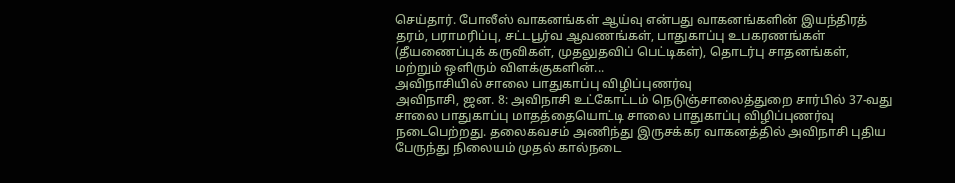செய்தார். போலீஸ் வாகனங்கள் ஆய்வு என்பது வாகனங்களின் இயந்திரத் தரம், பராமரிப்பு, சட்டபூர்வ ஆவணங்கள், பாதுகாப்பு உபகரணங்கள் (தீயணைப்புக் கருவிகள், முதலுதவிப் பெட்டிகள்), தொடர்பு சாதனங்கள், மற்றும் ஒளிரும் விளக்குகளின்...
அவிநாசியில் சாலை பாதுகாப்பு விழிப்புணர்வு
அவிநாசி, ஜன. 8: அவிநாசி உட்கோட்டம் நெடுஞ்சாலைத்துறை சார்பில் 37-வது சாலை பாதுகாப்பு மாதத்தையொட்டி சாலை பாதுகாப்பு விழிப்புணர்வு நடைபெற்றது. தலைகவசம் அணிந்து இருசக்கர வாகனத்தில் அவிநாசி புதிய பேருந்து நிலையம் முதல் கால்நடை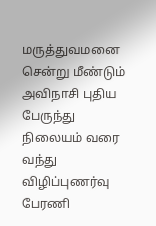மருத்துவமனை சென்று மீண்டும் அவிநாசி புதிய பேருந்து நிலையம் வரை வந்து விழிப்புணர்வு பேரணி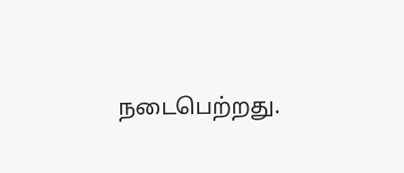நடைபெற்றது.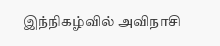இந்நிகழ்வில் அவிநாசி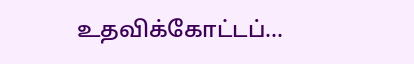உதவிக்கோட்டப்...